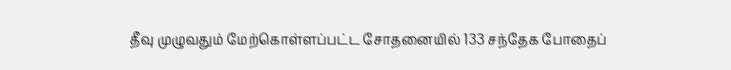தீவு முழுவதும் மேற்கொள்ளப்பட்ட சோதனையில் 133 சந்தேக போதைப்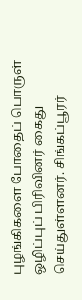புழங்கிகளை போதைப் பொருள் ஒழிப்புப் பிரிவினர் கைது செய்துள்ளனர். சிங்கப்பூரர்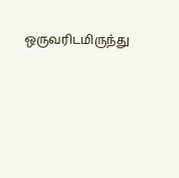ஒருவரிடமிருந்து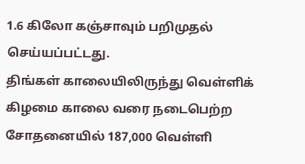1.6 கிலோ கஞ்சாவும் பறிமுதல் செய்யப்பட்டது.
திங்கள் காலையிலிருந்து வெள்ளிக் கிழமை காலை வரை நடைபெற்ற சோதனையில் 187,000 வெள்ளி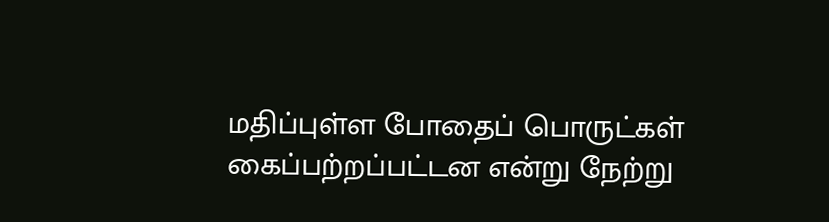மதிப்புள்ள போதைப் பொருட்கள் கைப்பற்றப்பட்டன என்று நேற்று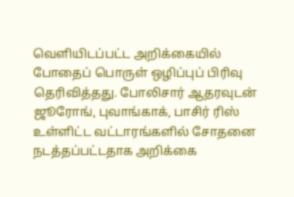வெளியிடப்பட்ட அறிக்கையில் போதைப் பொருள் ஒழிப்புப் பிரிவு தெரிவித்தது. போலிசார் ஆதரவுடன் ஜூரோங், புவாங்காக், பாசிர் ரிஸ் உள்ளிட்ட வட்டாரங்களில் சோதனை நடத்தப்பட்டதாக அறிக்கை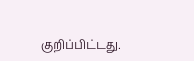குறிப்பிட்டது.